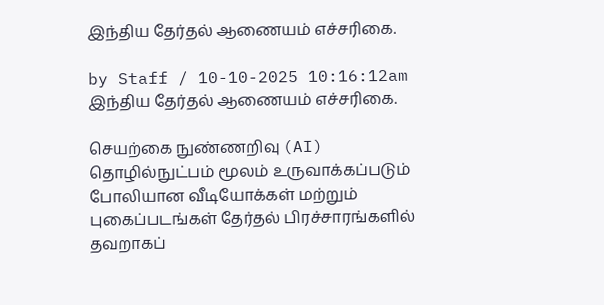இந்திய தேர்தல் ஆணையம் எச்சரிகை.

by Staff / 10-10-2025 10:16:12am
இந்திய தேர்தல் ஆணையம் எச்சரிகை.

செயற்கை நுண்ணறிவு (AI) தொழில்நுட்பம் மூலம் உருவாக்கப்படும் போலியான வீடியோக்கள் மற்றும் புகைப்படங்கள் தேர்தல் பிரச்சாரங்களில் தவறாகப்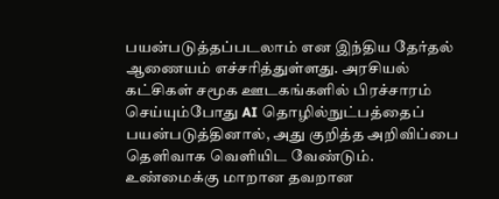பயன்படுத்தப்படலாம் என இந்திய தேர்தல் ஆணையம் எச்சரித்துள்ளது. அரசியல் கட்சிகள் சமூக ஊடகங்களில் பிரச்சாரம் செய்யும்போது AI தொழில்நுட்பத்தைப் பயன்படுத்தினால், அது குறித்த அறிவிப்பை தெளிவாக வெளியிட வேண்டும். உண்மைக்கு மாறான தவறான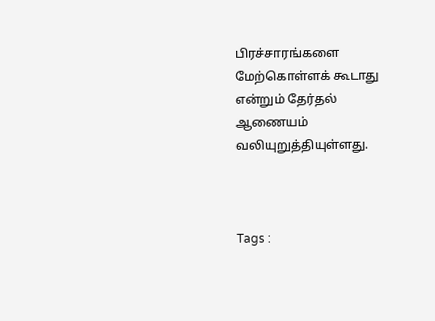பிரச்சாரங்களை மேற்கொள்ளக் கூடாது என்றும் தேர்தல் ஆணையம் வலியுறுத்தியுள்ளது.



Tags :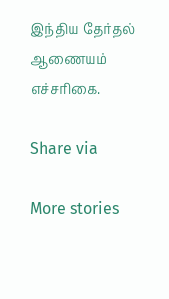இந்திய தேர்தல் ஆணையம் எச்சரிகை.

Share via

More stories